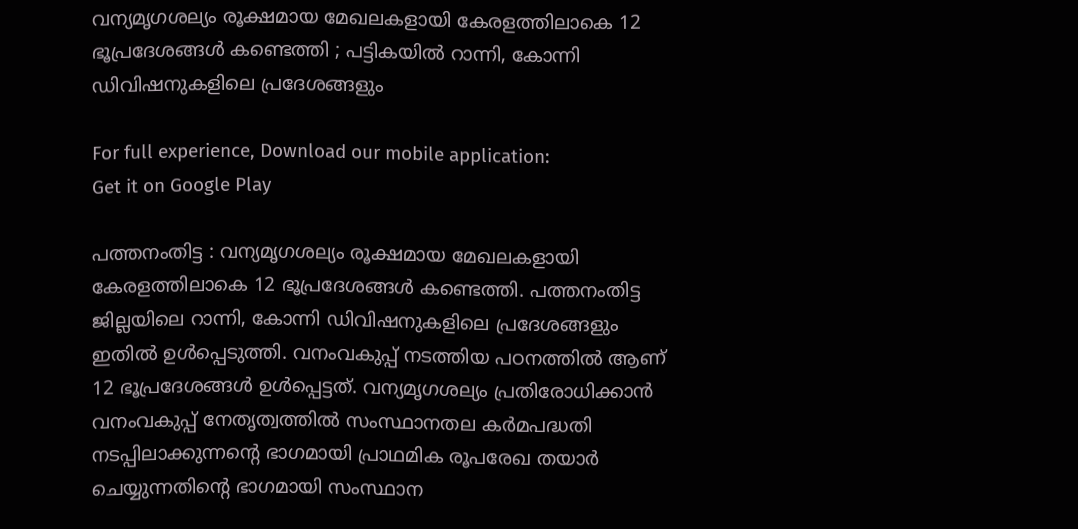വന്യമൃഗശല്യം രൂക്ഷമായ മേഖലകളായി കേരളത്തിലാകെ 12 ഭൂപ്രദേശങ്ങൾ കണ്ടെത്തി ; പട്ടികയില്‍ റാന്നി, കോന്നി ഡിവിഷനുകളിലെ പ്രദേശങ്ങളും

For full experience, Download our mobile application:
Get it on Google Play

പത്തനംതിട്ട : വന്യമൃഗശല്യം രൂക്ഷമായ മേഖലകളായി കേരളത്തിലാകെ 12 ഭൂപ്രദേശങ്ങൾ കണ്ടെത്തി. പത്തനംതിട്ട ജില്ലയിലെ റാന്നി, കോന്നി ഡിവിഷനുകളിലെ പ്രദേശങ്ങളും ഇതില്‍ ഉള്‍പ്പെടുത്തി. വനംവകുപ്പ് നടത്തിയ പഠനത്തില്‍ ആണ് 12 ഭൂപ്രദേശങ്ങൾ ഉള്‍പ്പെട്ടത്. വന്യമൃഗശല്യം പ്രതിരോധിക്കാൻ വനംവകുപ്പ് നേതൃത്വത്തില്‍ സംസ്ഥാനതല കർമപദ്ധതി നടപ്പിലാക്കുന്നന്‍റെ ഭാഗമായി പ്രാഥമിക രൂപരേഖ തയാര്‍ ചെയ്യുന്നതിന്‍റെ ഭാഗമായി സംസ്ഥാന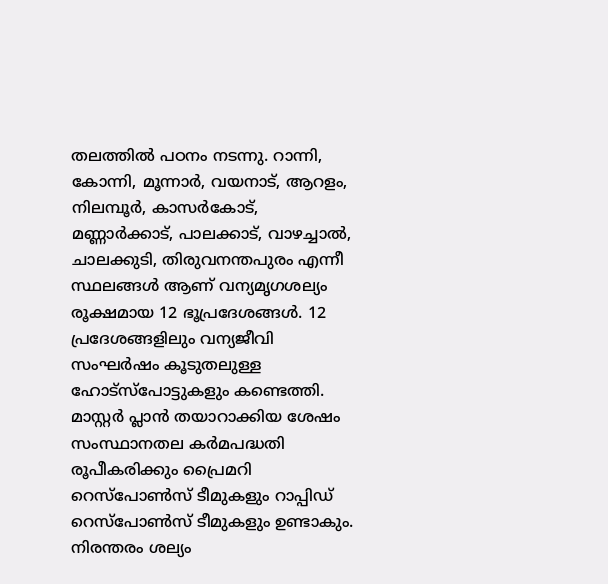തലത്തില്‍ പഠനം നടന്നു. റാന്നി, കോന്നി, മൂന്നാർ, വയനാട്, ആറളം, നിലമ്പൂർ, കാസർകോട്, മണ്ണാർക്കാട്, പാലക്കാട്, വാഴച്ചാൽ, ചാലക്കുടി, തിരുവനന്തപുരം എന്നീ സ്ഥലങ്ങള്‍ ആണ് വന്യമൃഗശല്യം രൂക്ഷമായ 12 ഭൂപ്രദേശങ്ങൾ. 12 പ്രദേശങ്ങളിലും വന്യജീവി സംഘർഷം കൂടുതലുള്ള ഹോട്സ്പോട്ടുകളും കണ്ടെത്തി. മാസ്റ്റർ പ്ലാൻ തയാറാക്കിയ ശേഷം സംസ്ഥാനതല കർമപദ്ധതി രൂപീകരിക്കും പ്രൈമറി റെസ്പോൺസ് ടീമുകളും റാപ്പിഡ് റെസ്പോൺസ് ടീമുകളും ഉണ്ടാകും. നിരന്തരം ശല്യം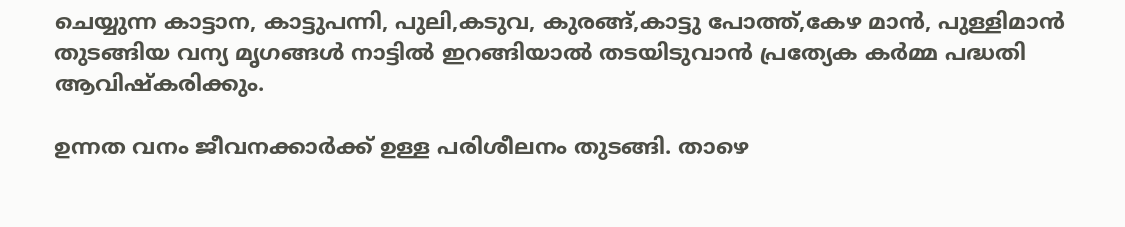ചെയ്യുന്ന കാട്ടാന, കാട്ടുപന്നി, പുലി,കടുവ, കുരങ്ങ്,കാട്ടു പോത്ത്,കേഴ മാന്‍, പുള്ളിമാന്‍ തുടങ്ങിയ വന്യ മൃഗങ്ങള്‍ നാട്ടില്‍ ഇറങ്ങിയാല്‍ തടയിടുവാന്‍ പ്രത്യേക കര്‍മ്മ പദ്ധതി ആവിഷ്കരിക്കും.

ഉന്നത വനം ജീവനക്കാര്‍ക്ക് ഉള്ള പരിശീലനം തുടങ്ങി. താഴെ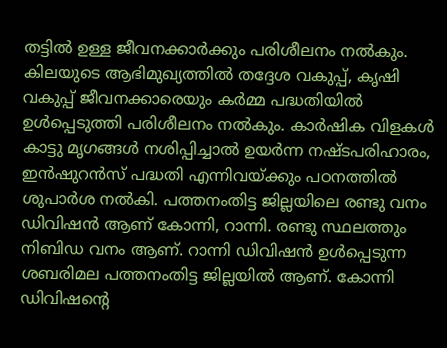തട്ടില്‍ ഉള്ള ജീവനക്കാര്‍ക്കും പരിശീലനം നല്‍കും. കിലയുടെ ആഭിമുഖ്യത്തില്‍ തദ്ദേശ വകുപ്പ്, കൃഷി വകുപ്പ് ജീവനക്കാരെയും കര്‍മ്മ പദ്ധതിയില്‍ ഉള്‍പ്പെടുത്തി പരിശീലനം നല്‍കും. കാര്‍ഷിക വിളകള്‍ കാട്ടു മൃഗങ്ങള്‍ നശിപ്പിച്ചാല്‍ ഉയര്‍ന്ന നഷ്ടപരിഹാരം, ഇൻഷുറൻസ് പദ്ധതി എന്നിവയ്ക്കും പഠനത്തില്‍ ശുപാര്‍ശ നല്‍കി. പത്തനംതിട്ട ജില്ലയിലെ രണ്ടു വനം ഡിവിഷന്‍ ആണ് കോന്നി, റാന്നി. രണ്ടു സ്ഥലത്തും നിബിഡ വനം ആണ്. റാന്നി ഡിവിഷന്‍ ഉള്‍പ്പെടുന്ന ശബരിമല പത്തനംതിട്ട ജില്ലയില്‍ ആണ്. കോന്നി ഡിവിഷന്‍റെ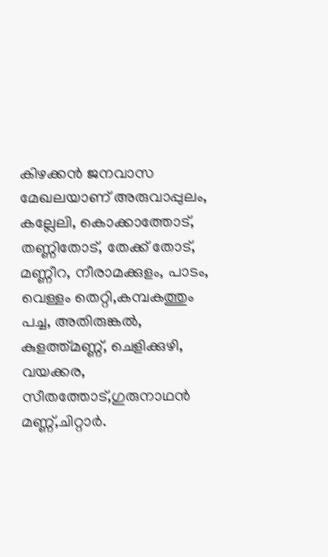കിഴക്കന്‍ ജനവാസ മേഖലയാണ് അരുവാപ്പുലം, കല്ലേലി, കൊക്കാത്തോട്‌, തണ്ണിതോട്, തേക്ക് തോട്, മണ്ണീറ, നീരാമക്കുളം, പാടം, വെള്ളം തെറ്റി,കമ്പകത്തും പച്ച, അതിരുങ്കല്‍, കുളത്ത്മണ്ണ്, ചെളിക്കുഴി, വയക്കര, സീതത്തോട്‌,ഗുരുനാഥന്‍ മണ്ണ്,ചിറ്റാര്‍.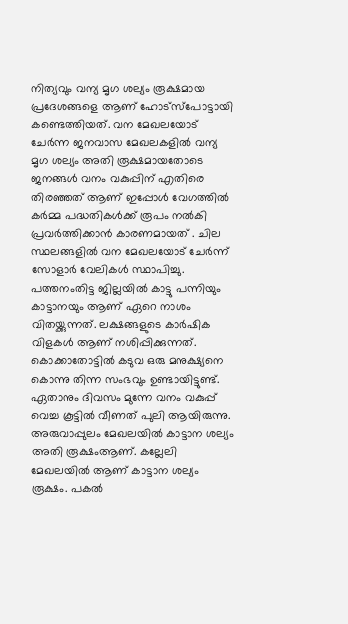നിത്യവും വന്യ മൃഗ ശല്യം രൂക്ഷമായ പ്രദേശങ്ങളെ ആണ് ഹോട്സ്പോട്ടായി കണ്ടെത്തിയത്. വന മേഖലയോട് ചേര്‍ന്ന ജനവാസ മേഖലകളില്‍ വന്യ മൃഗ ശല്യം അതി രൂക്ഷമായതോടെ ജനങ്ങള്‍ വനം വകുപ്പിന് എതിരെ തിരഞ്ഞത് ആണ് ഇപ്പോള്‍ വേഗത്തില്‍ കര്‍മ്മ പദ്ധതികള്‍ക്ക് രൂപം നല്‍കി പ്രവര്‍ത്തിക്കാന്‍ കാരണമായത്‌ . ചില സ്ഥലങ്ങളില്‍ വന മേഖലയോട് ചേര്‍ന്ന് സോളാര്‍ വേലികള്‍ സ്ഥാപിച്ചു. പത്തനംതിട്ട ജില്ലയില്‍ കാട്ടു പന്നിയും കാട്ടാനയും ആണ് ഏറെ നാശം വിതയ്ക്കുന്നത്. ലക്ഷങ്ങളുടെ കാര്‍ഷിക വിളകള്‍ ആണ് നശിപ്പിക്കുന്നത്. കൊക്കാതോട്ടില്‍ കടുവ ഒരു മനുക്ഷ്യനെ കൊന്നു തിന്ന സംഭവും ഉണ്ടായിട്ടുണ്ട്. ഏതാനും ദിവസം മുന്നേ വനം വകുപ്പ് വെച്ച കൂട്ടില്‍ വീണത്‌ പുലി ആയിരുന്നു. അരുവാപ്പുലം മേഖലയില്‍ കാട്ടാന ശല്യം അതി രൂക്ഷംആണ്. കല്ലേലി മേഖലയില്‍ ആണ് കാട്ടാന ശല്യം രൂക്ഷം. പകല്‍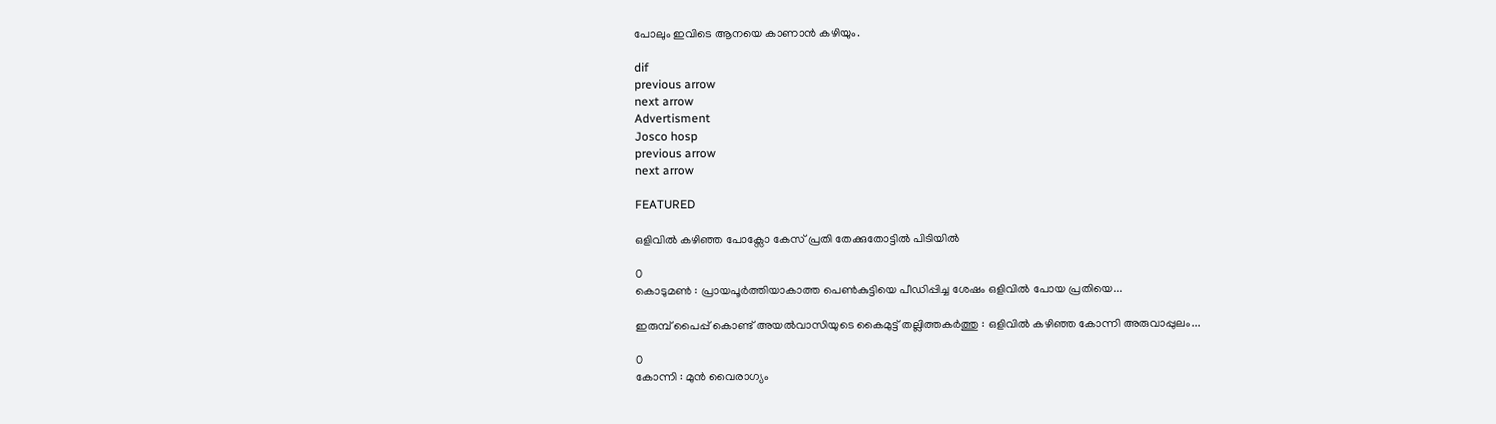പോലും ഇവിടെ ആനയെ കാണാന്‍ കഴിയും.

dif
previous arrow
next arrow
Advertisment
Josco hosp
previous arrow
next arrow

FEATURED

ഒളിവിൽ കഴിഞ്ഞ പോക്സോ കേസ് പ്രതി തേക്കുതോട്ടില്‍ പിടിയില്‍

0
കൊടുമൺ : പ്രായപൂർത്തിയാകാത്ത പെൺകുട്ടിയെ പീഡിപ്പിച്ച ശേഷം ഒളിവിൽ പോയ പ്രതിയെ...

ഇരുമ്പ് പൈപ്പ് കൊണ്ട് അയൽവാസിയുടെ കൈമുട്ട് തല്ലിത്തകർത്തു : ഒളിവിൽ കഴിഞ്ഞ കോന്നി അരുവാപ്പുലം...

0
കോന്നി : മുൻ വൈരാഗ്യം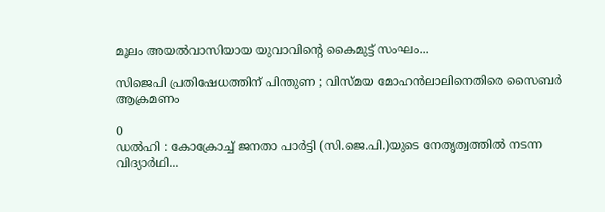മൂലം അയൽവാസിയായ യുവാവിന്റെ കൈമുട്ട് സംഘം...

സിജെപി പ്രതിഷേധത്തിന് പിന്തുണ ; വിസ്മയ മോഹൻലാലിനെതിരെ സൈബർ ആക്രമണം

0
ഡൽഹി : കോക്രോച്ച് ജനതാ പാർട്ടി (സി.ജെ.പി.)യുടെ നേതൃത്വത്തിൽ നടന്ന വിദ്യാർഥി...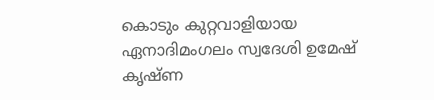കൊടും കുറ്റവാളിയായ ഏനാദിമംഗലം സ്വദേശി ഉമേഷ് കൃഷ്ണ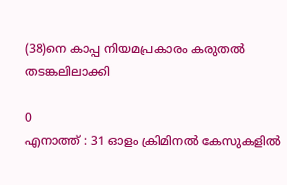(38)നെ കാപ്പ നിയമപ്രകാരം കരുതല്‍ തടങ്കലിലാക്കി

0
എനാത്ത് : 31 ഓളം ക്രിമിനൽ കേസുകളിൽ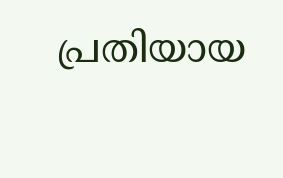പ്രതിയായ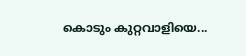കൊടും കുറ്റവാളിയെ...